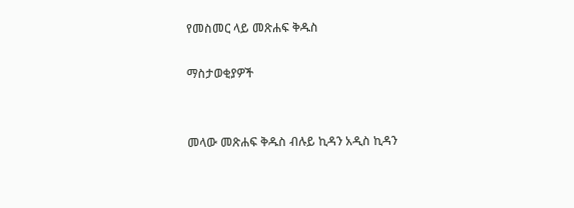የመስመር ላይ መጽሐፍ ቅዱስ

ማስታወቂያዎች


መላው መጽሐፍ ቅዱስ ብሉይ ኪዳን አዲስ ኪዳን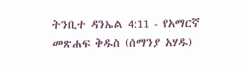ትንቢተ ዳንኤል 4:11 - የአማርኛ መጽሐፍ ቅዱስ (ሰማንያ አሃዱ)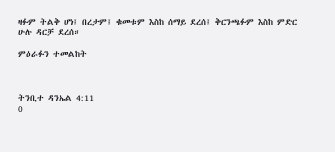ዛፉም ትልቅ ሆነ፤ በረታም፤ ቁመቱም እስከ ሰማይ ደረሰ፤ ቅርንጫፉም እስከ ምድር ሁሉ ዳርቻ ደረሰ።

ምዕራፉን ተመልከት



ትንቢተ ዳንኤል 4:11
0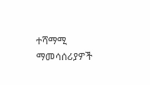ተሻማሚ ማመሳሰሪያዎች